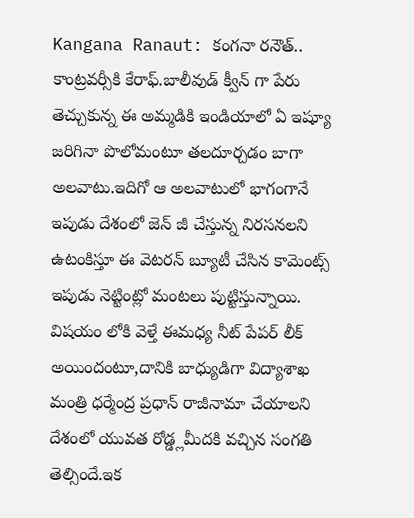Kangana Ranaut: కంగనా రనౌత్.. కాంట్రవర్సీకి కేరాఫ్.బాలీవుడ్ క్వీన్ గా పేరు తెచ్చుకున్న ఈ అమ్మడికి ఇండియాలో ఏ ఇష్యూ జరిగినా పొలోమంటూ తలదూర్చడం బాగా అలవాటు.ఇదిగో ఆ అలవాటులో భాగంగానే ఇపుడు దేశంలో జెన్ జీ చేస్తున్న నిరసనలని ఉటంకిస్తూ ఈ వెటరన్ బ్యూటీ చేసిన కామెంట్స్ ఇపుడు నెట్టింట్లో మంటలు పుట్టిస్తున్నాయి.
విషయం లోకి వెళ్తే ఈమధ్య నీట్ పేపర్ లీక్ అయిందంటూ,దానికి బాధ్యుడిగా విద్యాశాఖ మంత్రి ధర్మేంద్ర ప్రధాన్ రాజీనామా చేయాలని దేశంలో యువత రోడ్డ్లమీదకి వచ్చిన సంగతి తెల్సిందే.ఇక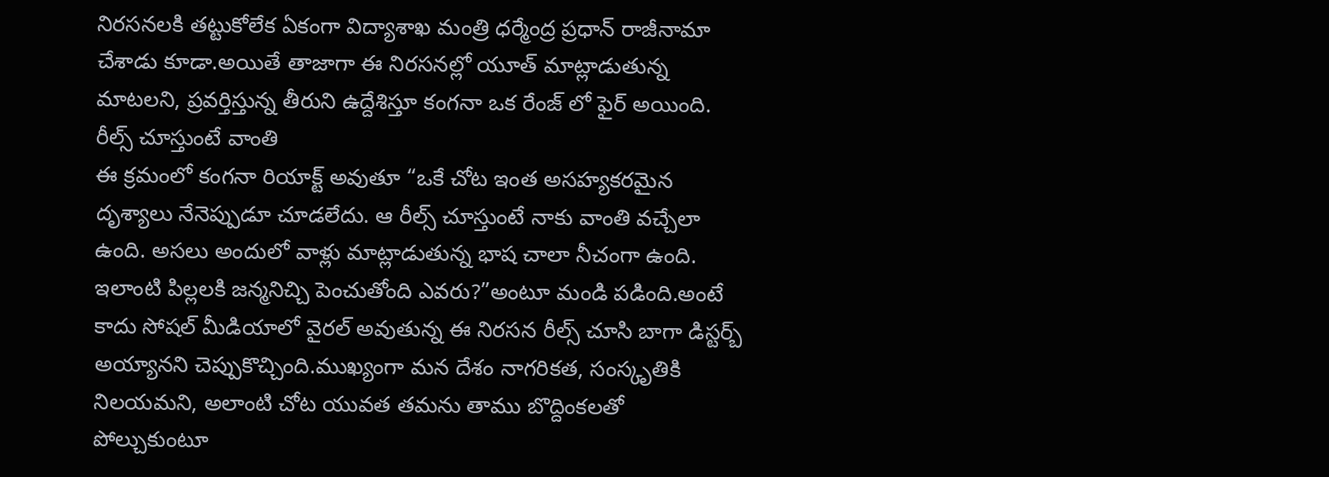నిరసనలకి తట్టుకోలేక ఏకంగా విద్యాశాఖ మంత్రి ధర్మేంద్ర ప్రధాన్ రాజీనామా చేశాడు కూడా.అయితే తాజాగా ఈ నిరసనల్లో యూత్ మాట్లాడుతున్న మాటలని, ప్రవర్తిస్తున్న తీరుని ఉద్దేశిస్తూ కంగనా ఒక రేంజ్ లో ఫైర్ అయింది.
రీల్స్ చూస్తుంటే వాంతి
ఈ క్రమంలో కంగనా రియాక్ట్ అవుతూ “ఒకే చోట ఇంత అసహ్యకరమైన దృశ్యాలు నేనెప్పుడూ చూడలేదు. ఆ రీల్స్ చూస్తుంటే నాకు వాంతి వచ్చేలా ఉంది. అసలు అందులో వాళ్లు మాట్లాడుతున్న భాష చాలా నీచంగా ఉంది. ఇలాంటి పిల్లలకి జన్మనిచ్చి పెంచుతోంది ఎవరు?”అంటూ మండి పడింది.అంటే కాదు సోషల్ మీడియాలో వైరల్ అవుతున్న ఈ నిరసన రీల్స్ చూసి బాగా డిస్టర్బ్ అయ్యానని చెప్పుకొచ్చింది.ముఖ్యంగా మన దేశం నాగరికత, సంస్కృతికి నిలయమని, అలాంటి చోట యువత తమను తాము బొద్దింకలతో పోల్చుకుంటూ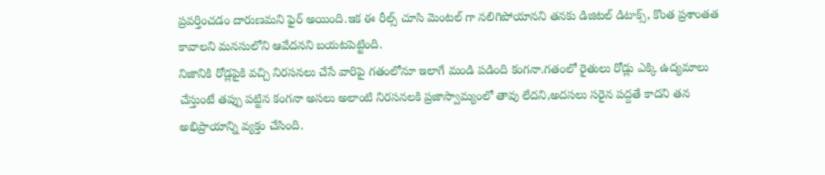ప్రవర్తించడం దారుణమని ఫైర్ అయింది.ఇక ఈ రీల్స్ చూసి మెంటల్ గా నలిగిపోయానని తనకు డిజిటల్ డిటాక్స్, కొంత ప్రశాంతత కావాలని మనసులోని ఆవేదనని బయటపెట్టింది.
నిజానికి రోడ్లపైకి వచ్చి నిరసనలు చేసే వారిపై గతంలోనూ ఇలాగే మండి పడింది కంగనా.గతంలో రైతులు రోడ్లు ఎక్కి ఉద్యమాలు చేస్తుంటే తప్పు పట్టిన కంగనా అసలు అలాంటి నిరసనలకి ప్రజాస్వామ్యంలో తావు లేదని,అదసలు సరైన పద్దతే కాదని తన అభిప్రాయాన్ని వ్యక్తం చేసింది.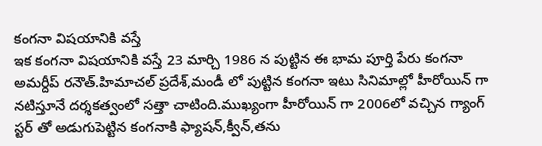కంగనా విషయానికి వస్తే
ఇక కంగనా విషయానికి వస్తే 23 మార్చి 1986 న పుట్టిన ఈ భామ పూర్తి పేరు కంగనా అమర్దీప్ రనౌత్.హిమాచల్ ప్రదేశ్,మండీ లో పుట్టిన కంగనా ఇటు సినిమాల్లో హీరోయిన్ గా నటిస్తూనే దర్శకత్వంలో సత్తా చాటింది.ముఖ్యంగా హీరోయిన్ గా 2006లో వచ్చిన గ్యాంగ్ స్టర్ తో అడుగుపెట్టిన కంగనాకి ఫ్యాషన్,క్వీన్,తను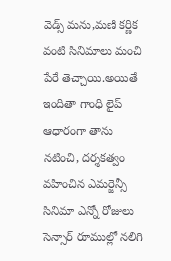వెడ్స్ మను,మణి కర్ణిక వంటి సినిమాలు మంచి పేరే తెచ్చాయి.అయితే ఇందితా గాంధి లైప్ ఆధారంగా తాను నటించి, దర్శకత్వం వహించిన ఎమర్జెన్సీ సినిమా ఎన్నో రోజులు సెన్సార్ రూముల్లో నలిగి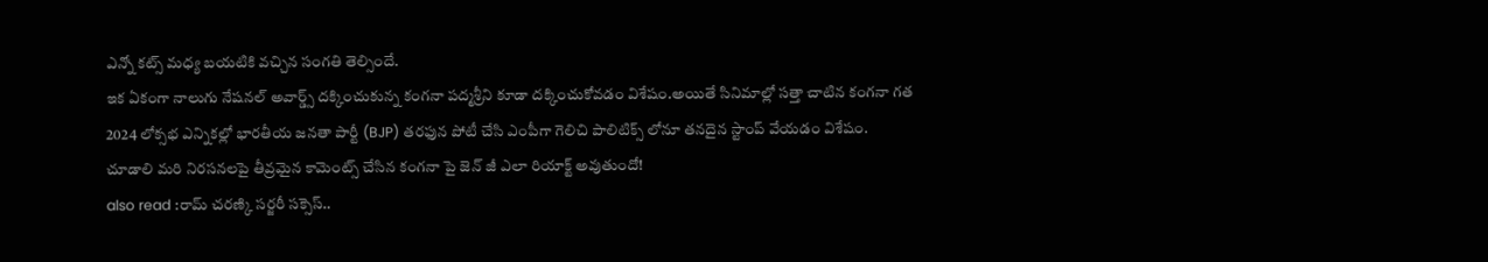ఎన్నో కట్స్ మధ్య బయటికి వచ్చిన సంగతి తెల్సిందే.
ఇక ఏకంగా నాలుగు నేషనల్ అవార్డ్స్ దక్కించుకున్న కంగనా పద్మశ్రీని కూడా దక్కించుకోవడం విశేషం.అయితే సినిమాల్లో సత్తా చాటిన కంగనా గత 2024 లోక్సభ ఎన్నికల్లో భారతీయ జనతా పార్టీ (BJP) తరఫున పోటీ చేసి ఎంపీగా గెలిచి పాలిటిక్స్ లోనూ తనదైన స్టాంప్ వేయడం విశేషం.
చూడాలి మరి నిరసనలపై తీవ్రమైన కామెంట్స్ చేసిన కంగనా పై జెన్ జీ ఎలా రియాక్ట్ అవుతుందో!
also read :రామ్ చరణ్కి సర్జరీ సక్సెస్..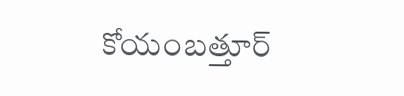కోయంబత్తూర్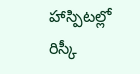హాస్పిటల్లో రిస్కీ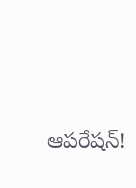ఆపరేషన్!